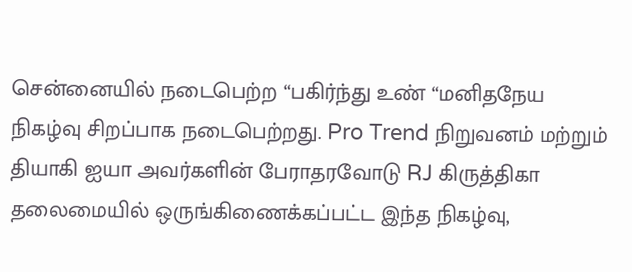சென்னையில் நடைபெற்ற “பகிர்ந்து உண் “மனிதநேய நிகழ்வு சிறப்பாக நடைபெற்றது. Pro Trend நிறுவனம் மற்றும் தியாகி ஐயா அவர்களின் பேராதரவோடு RJ கிருத்திகா தலைமையில் ஒருங்கிணைக்கப்பட்ட இந்த நிகழ்வு,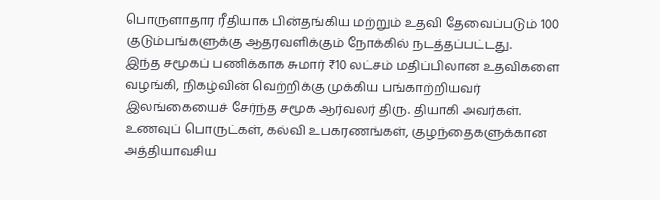பொருளாதார ரீதியாக பின்தங்கிய மற்றும் உதவி தேவைப்படும் 100 குடும்பங்களுக்கு ஆதரவளிக்கும் நோக்கில் நடத்தப்பட்டது.
இந்த சமூகப் பணிக்காக சுமார் ₹10 லட்சம் மதிப்பிலான உதவிகளை வழங்கி, நிகழ்வின் வெற்றிக்கு முக்கிய பங்காற்றியவர் இலங்கையைச் சேர்ந்த சமூக ஆர்வலர் திரு. தியாகி அவர்கள். உணவுப் பொருட்கள், கல்வி உபகரணங்கள், குழந்தைகளுக்கான அத்தியாவசிய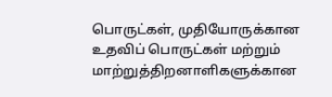பொருட்கள், முதியோருக்கான உதவிப் பொருட்கள் மற்றும் மாற்றுத்திறனாளிகளுக்கான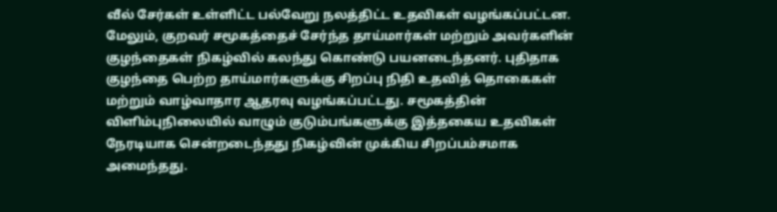வீல் சேர்கள் உள்ளிட்ட பல்வேறு நலத்திட்ட உதவிகள் வழங்கப்பட்டன.
மேலும், குறவர் சமூகத்தைச் சேர்ந்த தாய்மார்கள் மற்றும் அவர்களின் குழந்தைகள் நிகழ்வில் கலந்து கொண்டு பயனடைந்தனர். புதிதாக குழந்தை பெற்ற தாய்மார்களுக்கு சிறப்பு நிதி உதவித் தொகைகள் மற்றும் வாழ்வாதார ஆதரவு வழங்கப்பட்டது. சமூகத்தின் விளிம்புநிலையில் வாழும் குடும்பங்களுக்கு இத்தகைய உதவிகள் நேரடியாக சென்றடைந்தது நிகழ்வின் முக்கிய சிறப்பம்சமாக அமைந்தது.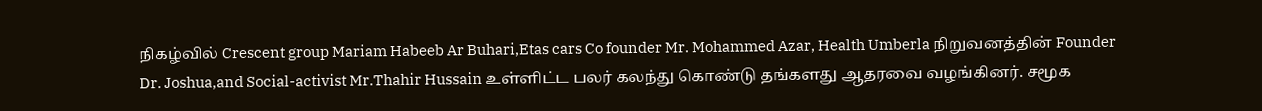நிகழ்வில் Crescent group Mariam Habeeb Ar Buhari,Etas cars Co founder Mr. Mohammed Azar, Health Umberla நிறுவனத்தின் Founder Dr. Joshua,and Social-activist Mr.Thahir Hussain உள்ளிட்ட பலர் கலந்து கொண்டு தங்களது ஆதரவை வழங்கினர். சமூக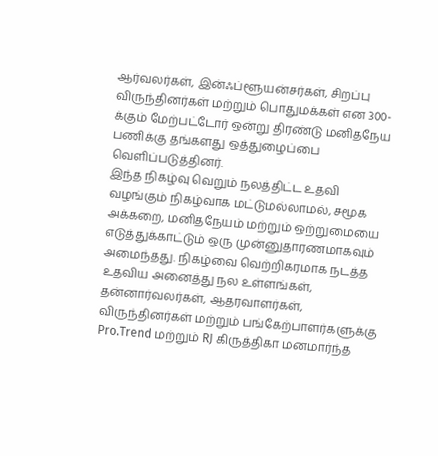ஆர்வலர்கள், இன்ஃப்ளூயன்சர்கள், சிறப்பு விருந்தினர்கள் மற்றும் பொதுமக்கள் என 300-க்கும் மேற்பட்டோர் ஒன்று திரண்டு மனிதநேய பணிக்கு தங்களது ஒத்துழைப்பை வெளிப்படுத்தினர்.
இந்த நிகழ்வு வெறும் நலத்திட்ட உதவி வழங்கும் நிகழ்வாக மட்டுமல்லாமல், சமூக அக்கறை, மனிதநேயம் மற்றும் ஒற்றுமையை எடுத்துக்காட்டும் ஒரு முன்னுதாரணமாகவும் அமைந்தது. நிகழ்வை வெற்றிகரமாக நடத்த உதவிய அனைத்து நல உள்ளங்கள், தன்னார்வலர்கள், ஆதரவாளர்கள், விருந்தினர்கள் மற்றும் பங்கேற்பாளர்களுக்கு Pro.Trend மற்றும் RJ கிருத்திகா மனமார்ந்த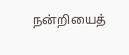நன்றியைத்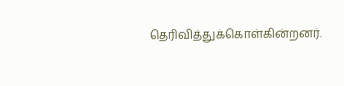தெரிவித்துக்கொள்கின்றனர்.